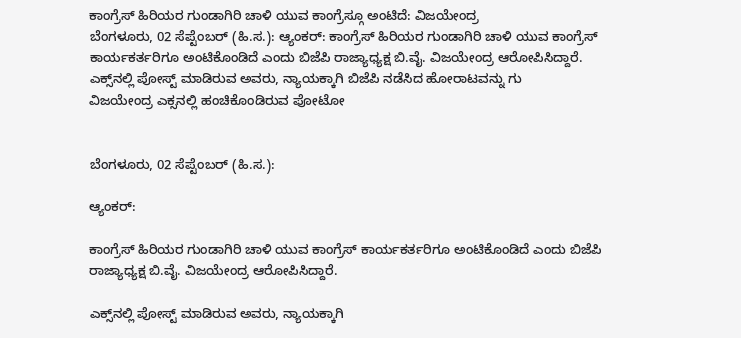ಕಾಂಗ್ರೆಸ್ ಹಿರಿಯರ ಗುಂಡಾಗಿರಿ ಚಾಳಿ ಯುವ ಕಾಂಗ್ರೆಸ್ಗೂ ಅಂಟಿದೆ: ವಿಜಯೇಂದ್ರ
ಬೆಂಗಳೂರು, 02 ಸೆಪ್ಟೆಂಬರ್ (ಹಿ.ಸ.): ಆ್ಯಂಕರ್: ಕಾಂಗ್ರೆಸ್‌ ಹಿರಿಯರ ಗುಂಡಾಗಿರಿ ಚಾಳಿ ಯುವ ಕಾಂಗ್ರೆಸ್‌ ಕಾರ್ಯಕರ್ತರಿಗೂ ಅಂಟಿಕೊಂಡಿದೆ ಎಂದು ಬಿಜೆಪಿ ರಾಜ್ಯಾಧ್ಯಕ್ಷ ಬಿ.ವೈ. ವಿಜಯೇಂದ್ರ ಆರೋಪಿಸಿದ್ದಾರೆ. ಎಕ್ಸ್‌ನಲ್ಲಿ ಪೋಸ್ಟ್ ಮಾಡಿರುವ ಅವರು, ನ್ಯಾಯಕ್ಕಾಗಿ ಬಿಜೆಪಿ ನಡೆಸಿದ ಹೋರಾಟವನ್ನು ಗು
ವಿಜಯೇಂದ್ರ ಎಕ್ಸನಲ್ಲಿ ಹಂಚಿಕೊಂಡಿರುವ ಪೋಟೋ


ಬೆಂಗಳೂರು, 02 ಸೆಪ್ಟೆಂಬರ್ (ಹಿ.ಸ.):

ಆ್ಯಂಕರ್:

ಕಾಂಗ್ರೆಸ್‌ ಹಿರಿಯರ ಗುಂಡಾಗಿರಿ ಚಾಳಿ ಯುವ ಕಾಂಗ್ರೆಸ್‌ ಕಾರ್ಯಕರ್ತರಿಗೂ ಅಂಟಿಕೊಂಡಿದೆ ಎಂದು ಬಿಜೆಪಿ ರಾಜ್ಯಾಧ್ಯಕ್ಷ ಬಿ.ವೈ. ವಿಜಯೇಂದ್ರ ಆರೋಪಿಸಿದ್ದಾರೆ.

ಎಕ್ಸ್‌ನಲ್ಲಿ ಪೋಸ್ಟ್ ಮಾಡಿರುವ ಅವರು, ನ್ಯಾಯಕ್ಕಾಗಿ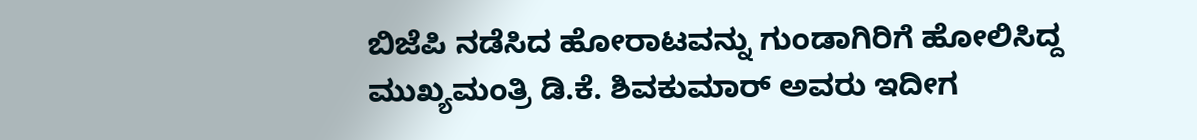ಬಿಜೆಪಿ ನಡೆಸಿದ ಹೋರಾಟವನ್ನು ಗುಂಡಾಗಿರಿಗೆ ಹೋಲಿಸಿದ್ದ ಮುಖ್ಯಮಂತ್ರಿ ಡಿ.ಕೆ. ಶಿವಕುಮಾರ್ ಅವರು ಇದೀಗ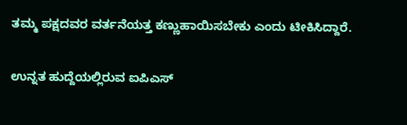ತಮ್ಮ ಪಕ್ಷದವರ ವರ್ತನೆಯತ್ತ ಕಣ್ಣುಹಾಯಿಸಬೇಕು ಎಂದು ಟೀಕಿಸಿದ್ದಾರೆ.

ಉನ್ನತ ಹುದ್ದೆಯಲ್ಲಿರುವ ಐಪಿಎಸ್‌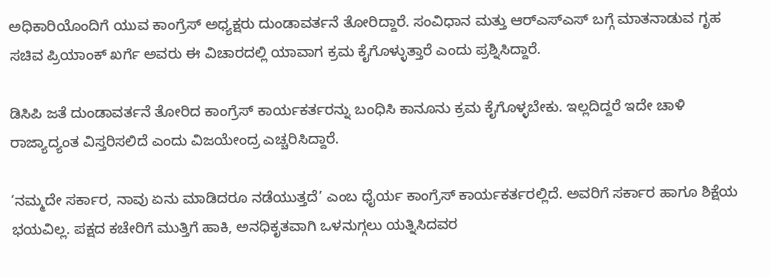ಅಧಿಕಾರಿಯೊಂದಿಗೆ ಯುವ ಕಾಂಗ್ರೆಸ್‌ ಅಧ್ಯಕ್ಷರು ದುಂಡಾವರ್ತನೆ ತೋರಿದ್ದಾರೆ. ಸಂವಿಧಾನ ಮತ್ತು ಆರ್‌ಎಸ್‌ಎಸ್‌ ಬಗ್ಗೆ ಮಾತನಾಡುವ ಗೃಹ ಸಚಿವ ಪ್ರಿಯಾಂಕ್ ಖರ್ಗೆ ಅವರು ಈ ವಿಚಾರದಲ್ಲಿ ಯಾವಾಗ ಕ್ರಮ ಕೈಗೊಳ್ಳುತ್ತಾರೆ ಎಂದು ಪ್ರಶ್ನಿಸಿದ್ದಾರೆ.

ಡಿಸಿಪಿ ಜತೆ ದುಂಡಾವರ್ತನೆ ತೋರಿದ ಕಾಂಗ್ರೆಸ್‌ ಕಾರ್ಯಕರ್ತರನ್ನು ಬಂಧಿಸಿ ಕಾನೂನು ಕ್ರಮ ಕೈಗೊಳ್ಳಬೇಕು. ಇಲ್ಲದಿದ್ದರೆ ಇದೇ ಚಾಳಿ ರಾಜ್ಯಾದ್ಯಂತ ವಿಸ್ತರಿಸಲಿದೆ ಎಂದು ವಿಜಯೇಂದ್ರ ಎಚ್ಚರಿಸಿದ್ದಾರೆ.

‘ನಮ್ಮದೇ ಸರ್ಕಾರ, ನಾವು ಏನು ಮಾಡಿದರೂ ನಡೆಯುತ್ತದೆ’ ಎಂಬ ಧೈರ್ಯ ಕಾಂಗ್ರೆಸ್‌ ಕಾರ್ಯಕರ್ತರಲ್ಲಿದೆ. ಅವರಿಗೆ ಸರ್ಕಾರ ಹಾಗೂ ಶಿಕ್ಷೆಯ ಭಯವಿಲ್ಲ. ಪಕ್ಷದ ಕಚೇರಿಗೆ ಮುತ್ತಿಗೆ ಹಾಕಿ, ಅನಧಿಕೃತವಾಗಿ ಒಳನುಗ್ಗಲು ಯತ್ನಿಸಿದವರ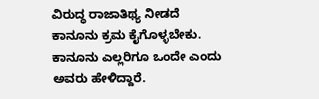ವಿರುದ್ಧ ರಾಜಾತಿಥ್ಯ ನೀಡದೆ ಕಾನೂನು ಕ್ರಮ ಕೈಗೊಳ್ಳಬೇಕು. ಕಾನೂನು ಎಲ್ಲರಿಗೂ ಒಂದೇ ಎಂದು ಅವರು ಹೇಳಿದ್ದಾರೆ.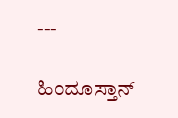---

ಹಿಂದೂಸ್ತಾನ್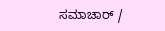ಸಮಾಚಾರ್ /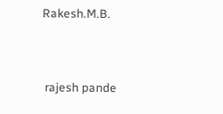Rakesh.M.B.


 rajesh pande